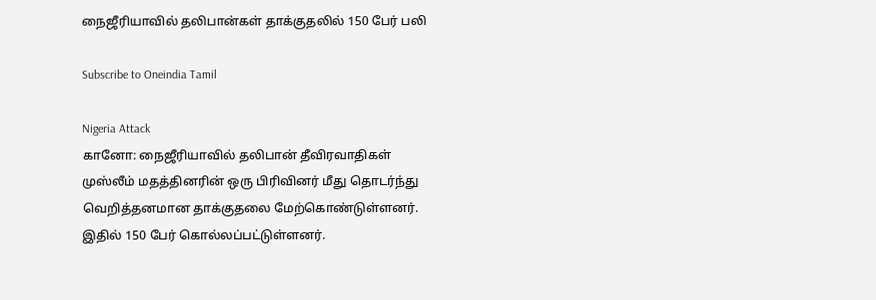நைஜீரியாவில் தலிபான்கள் தாக்குதலில் 150 பேர் பலி

Subscribe to Oneindia Tamil

Nigeria Attack
கானோ: நைஜீரியாவில் தலிபான் தீவிரவாதிகள் முஸ்லீம் மதத்தினரின் ஒரு பிரிவினர் மீது தொடர்ந்து வெறித்தனமான தாக்குதலை மேற்கொண்டுள்ளனர். இதில் 150 பேர் கொல்லப்பட்டுள்ளனர்.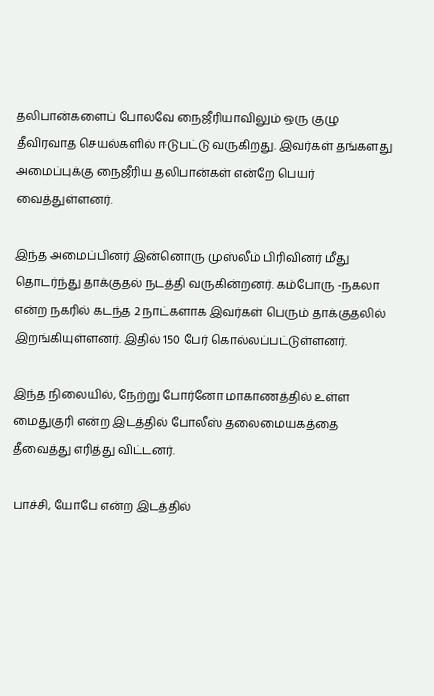தலிபான்களைப் போலவே நைஜீரியாவிலும் ஒரு குழு தீவிரவாத செயல்களில் ஈடுபட்டு வருகிறது. இவர்கள் தங்களது அமைப்புக்கு நைஜீரிய தலிபான்கள் என்றே பெயர் வைத்துள்ளனர்.

இந்த அமைப்பினர் இன்னொரு முஸ்லீம் பிரிவினர் மீது தொடர்ந்து தாக்குதல் நடத்தி வருகின்றனர். கம்போரு -நகலா என்ற நகரில் கடந்த 2 நாட்களாக இவர்கள் பெரும் தாக்குதலில் இறங்கியுள்ளனர். இதில் 150 பேர் கொல்லப்பட்டுள்ளனர்.

இந்த நிலையில், நேற்று போர்னோ மாகாணத்தில் உள்ள மைதுகுரி என்ற இடத்தில் போலீஸ் தலைமையகத்தை தீவைத்து எரித்து விட்டனர்.

பாச்சி, யோபே என்ற இடத்தில்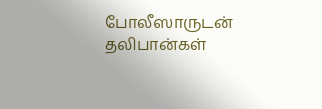போலீஸாருடன் தலிபான்கள்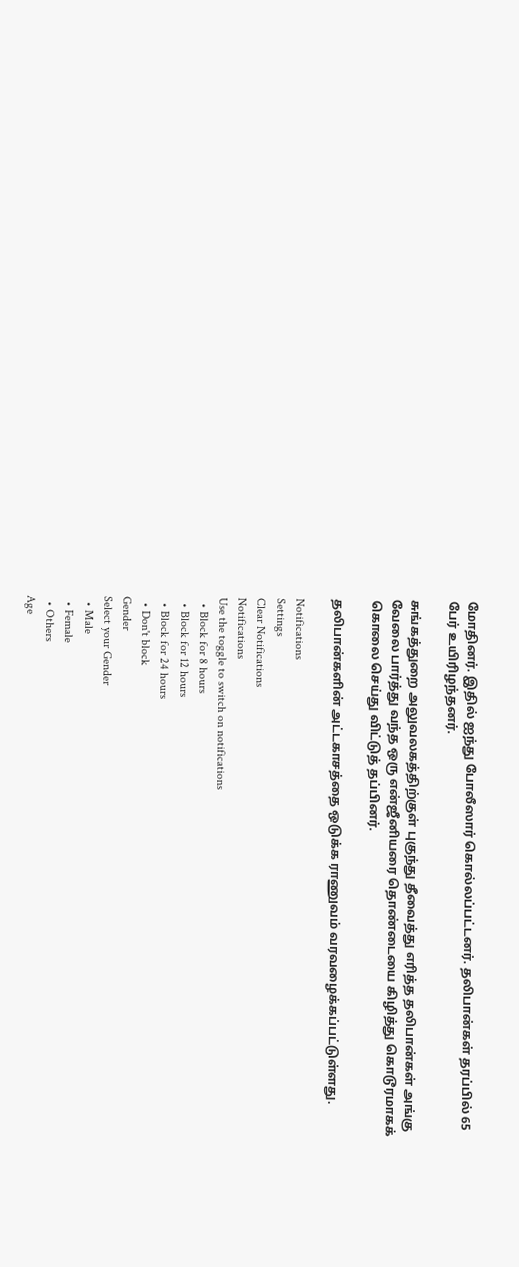மோதினர். இதில் ஐந்து போலீஸார் கொல்லப்பட்டனர். தலிபான்கள் தரப்பில் 65 பேர் உயிரிழந்தனர்.

சுங்கத்துறை அலுவலகத்திற்குள் புகுந்து தீவைத்து எரித்த தலிபான்கள் அங்கு வேலை பார்த்து வந்த ஒரு என்ஜீனியரை தொண்டையை கிழித்து கொடூரமாகக் கொலை செய்து விட்டுத் தப்பினர்.

தலிபான்களின் அட்டகாசத்தை ஒடுக்க ராணுவம் வரவழைக்கப்பட்டுள்ளது.

Notifications
Settings
Clear Notifications
Notifications
Use the toggle to switch on notifications
  • Block for 8 hours
  • Block for 12 hours
  • Block for 24 hours
  • Don't block
Gender
Select your Gender
  • Male
  • Female
  • Others
Age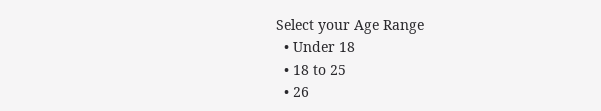Select your Age Range
  • Under 18
  • 18 to 25
  • 26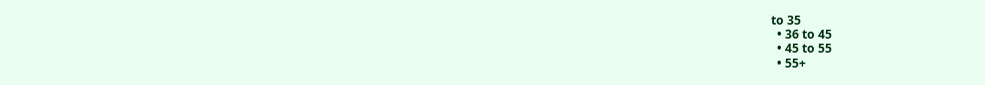to 35
  • 36 to 45
  • 45 to 55
  • 55+